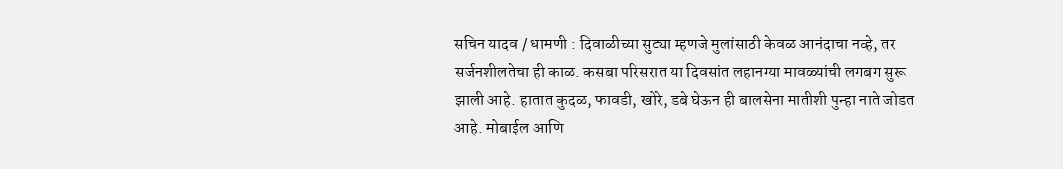सचिन यादव / धामणी : दिवाळीच्या सुट्या म्हणजे मुलांसाठी केवळ आनंदाचा नव्हे, तर सर्जनशीलतेचा ही काळ. कसबा परिसरात या दिवसांत लहानग्या मावळ्यांची लगबग सुरू झाली आहे. हातात कुदळ, फावडी, खोरे, डबे घेऊन ही बालसेना मातीशी पुन्हा नाते जोडत आहे. मोबाईल आणि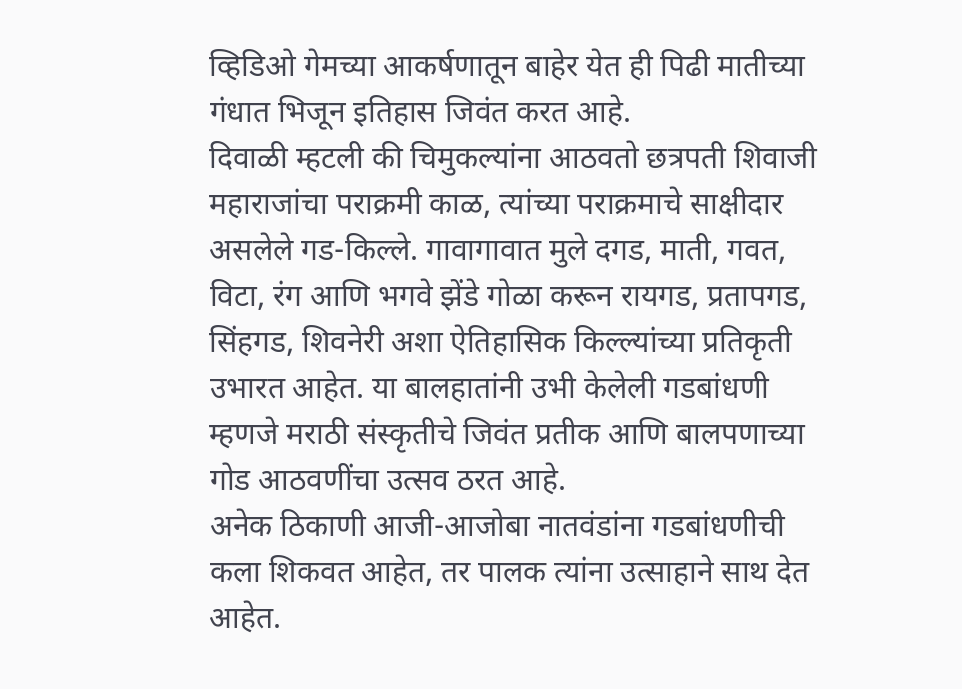व्हिडिओ गेमच्या आकर्षणातून बाहेर येत ही पिढी मातीच्या गंधात भिजून इतिहास जिवंत करत आहे.
दिवाळी म्हटली की चिमुकल्यांना आठवतो छत्रपती शिवाजी महाराजांचा पराक्रमी काळ, त्यांच्या पराक्रमाचे साक्षीदार असलेले गड-किल्ले. गावागावात मुले दगड, माती, गवत, विटा, रंग आणि भगवे झेंडे गोळा करून रायगड, प्रतापगड, सिंहगड, शिवनेरी अशा ऐतिहासिक किल्ल्यांच्या प्रतिकृती उभारत आहेत. या बालहातांनी उभी केलेली गडबांधणी म्हणजे मराठी संस्कृतीचे जिवंत प्रतीक आणि बालपणाच्या गोड आठवणींचा उत्सव ठरत आहे.
अनेक ठिकाणी आजी-आजोबा नातवंडांना गडबांधणीची कला शिकवत आहेत, तर पालक त्यांना उत्साहाने साथ देत आहेत.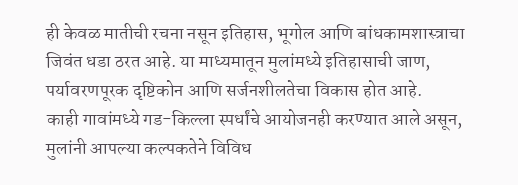ही केवळ मातीची रचना नसून इतिहास, भूगोल आणि बांधकामशास्त्राचा जिवंत धडा ठरत आहे. या माध्यमातून मुलांमध्ये इतिहासाची जाण, पर्यावरणपूरक दृष्टिकोन आणि सर्जनशीलतेचा विकास होत आहे.
काही गावांमध्ये गड-किल्ला स्पर्धांचे आयोजनही करण्यात आले असून, मुलांनी आपल्या कल्पकतेने विविध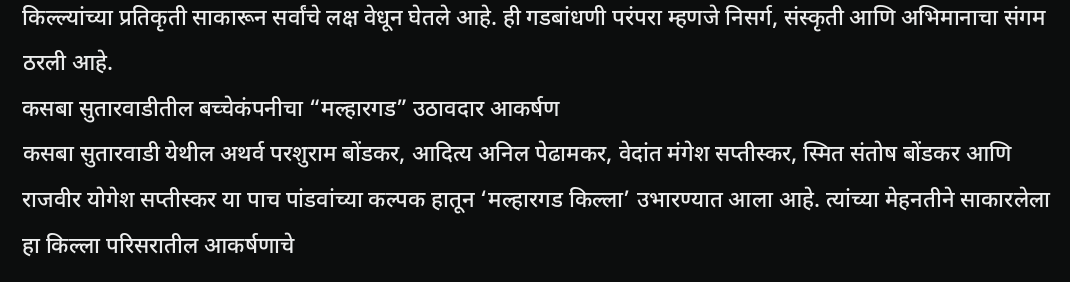किल्ल्यांच्या प्रतिकृती साकारून सर्वांचे लक्ष वेधून घेतले आहे. ही गडबांधणी परंपरा म्हणजे निसर्ग, संस्कृती आणि अभिमानाचा संगम ठरली आहे.
कसबा सुतारवाडीतील बच्चेकंपनीचा “मल्हारगड” उठावदार आकर्षण
कसबा सुतारवाडी येथील अथर्व परशुराम बोंडकर, आदित्य अनिल पेढामकर, वेदांत मंगेश सप्तीस्कर, स्मित संतोष बोंडकर आणि राजवीर योगेश सप्तीस्कर या पाच पांडवांच्या कल्पक हातून ‘मल्हारगड किल्ला’ उभारण्यात आला आहे. त्यांच्या मेहनतीने साकारलेला हा किल्ला परिसरातील आकर्षणाचे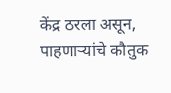केंद्र ठरला असून, पाहणाऱ्यांचे कौतुक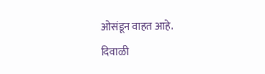ओसंडून वाहत आहे.
दिवाळी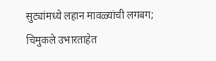सुट्यांमध्ये लहान मावळ्यांची लगबग; चिमुकले उभारताहेत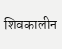शिवकालीन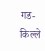गड-किल्ले